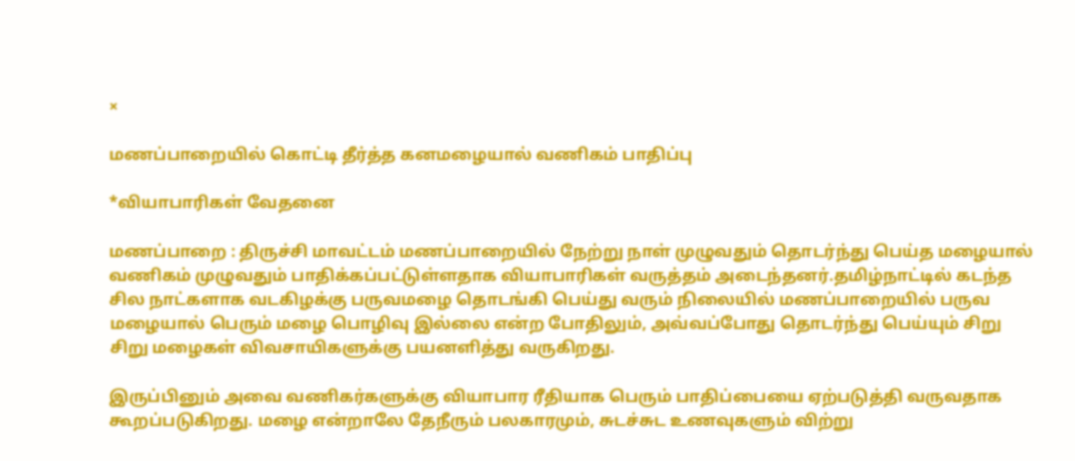×

மணப்பாறையில் கொட்டி தீர்த்த கனமழையால் வணிகம் பாதிப்பு

*வியாபாரிகள் வேதனை

மணப்பாறை : திருச்சி மாவட்டம் மணப்பாறையில் நேற்று நாள் முழுவதும் தொடர்ந்து பெய்த மழையால் வணிகம் முழுவதும் பாதிக்கப்பட்டுள்ளதாக வியாபாரிகள் வருத்தம் அடைந்தனர்.தமிழ்நாட்டில் கடந்த சில நாட்களாக வடகிழக்கு பருவமழை தொடங்கி பெய்து வரும் நிலையில் மணப்பாறையில் பருவ மழையால் பெரும் மழை பொழிவு இல்லை என்ற போதிலும், அவ்வப்போது தொடர்ந்து பெய்யும் சிறு சிறு மழைகள் விவசாயிகளுக்கு பயனளித்து வருகிறது.

இருப்பினும் அவை வணிகர்களுக்கு வியாபார ரீதியாக பெரும் பாதிப்பையை ஏற்படுத்தி வருவதாக கூறப்படுகிறது. மழை என்றாலே தேநீரும் பலகாரமும், சுடச்சுட உணவுகளும் விற்று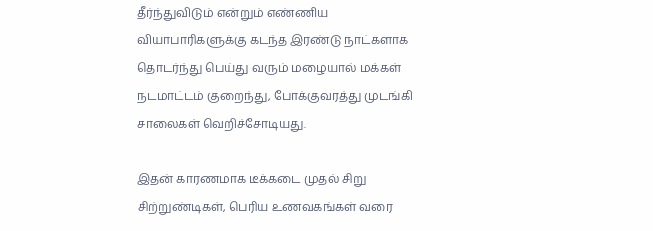தீர்ந்துவிடும் என்றும் எண்ணிய வியாபாரிகளுக்கு கடந்த இரண்டு நாட்களாக தொடர்ந்து பெய்து வரும் மழையால் மக்கள் நடமாட்டம் குறைந்து, போக்குவரத்து முடங்கி சாலைகள் வெறிச்சோடியது.

இதன் காரணமாக டீக்கடை முதல் சிறு சிற்றுண்டிகள், பெரிய உணவகங்கள் வரை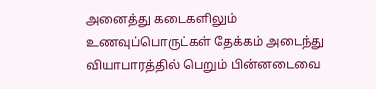அனைத்து கடைகளிலும் உணவுப்பொருட்கள் தேக்கம் அடைந்து வியாபாரத்தில் பெறும் பின்னடைவை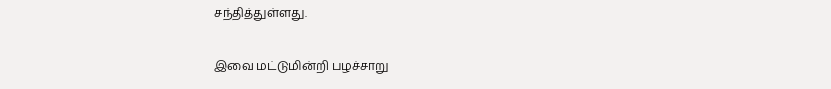சந்தித்துள்ளது.

இவை மட்டுமின்றி பழச்சாறு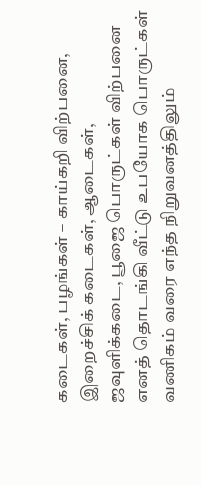கடைகள், பழங்கள் – காய்கறி விற்பனை, இறைச்சிக் கடைகள், ஆடைகள், ஜவுளிக்கடை, பூஜை பொருட்கள் விற்பனை எனத் தொடங்கி வீட்டு உபயோக பொருட்கள் வணிகம் வரை எந்த நிறுவனத்திலும்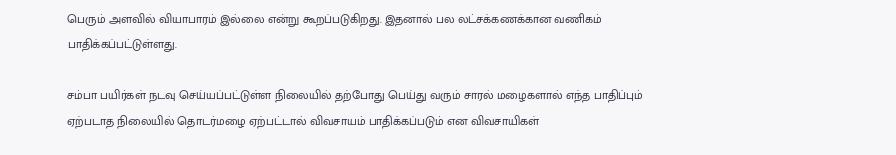பெரும் அளவில் வியாபாரம் இல்லை என்று கூறப்படுகிறது. இதனால் பல லட்சக்கணக்கான வணிகம் பாதிக்கப்பட்டுள்ளது.

சம்பா பயிர்கள் நடவு செய்யப்பட்டுள்ள நிலையில் தற்போது பெய்து வரும் சாரல் மழைகளால் எந்த பாதிப்பும் ஏற்படாத நிலையில் தொடர்மழை ஏற்பட்டால் விவசாயம் பாதிக்கப்படும் என விவசாயிகள்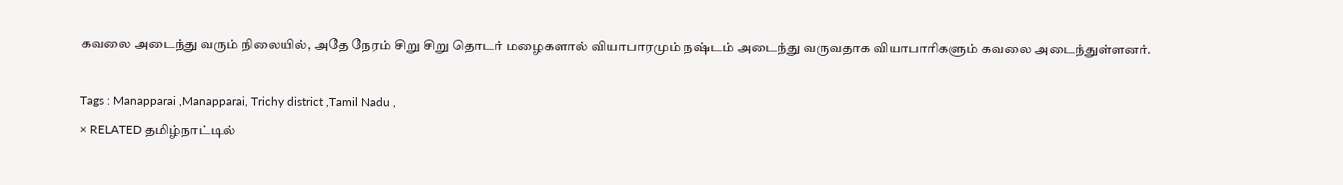கவலை அடைந்து வரும் நிலையில், அதே நேரம் சிறு சிறு தொடர் மழைகளால் வியாபாரமும் நஷ்டம் அடைந்து வருவதாக வியாபாரிகளும் கவலை அடைந்துள்ளனர்.

Tags : Manapparai ,Manapparai, Trichy district ,Tamil Nadu ,
× RELATED தமிழ்நாட்டில்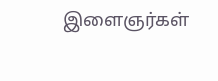இளைஞர்கள்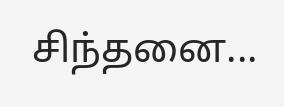சிந்தனை...